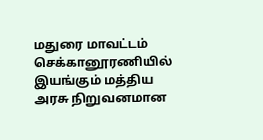மதுரை மாவட்டம் செக்கானூரணியில் இயங்கும் மத்திய அரசு நிறுவனமான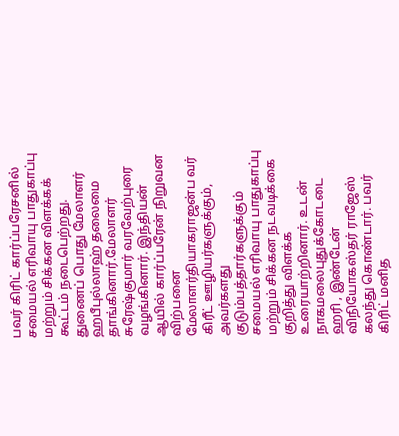பவர் கிரிட் கார்ப்பரேசனில் சமையல் எரிவாயு பாதுகாப்பு மற்றும் சிக்கன விளக்கக் கூட்டம் நடைபெற்றது. துணைப் பொது மேலாளர் ஹபீபுல்லாஹ் தலைமை தாங்கினார்.மேலாளர் சுரேஷ்குமார் வரவேற்புரை வழங்கினார். இந்தியன் ஆயில் கார்ப்பரேன் நிறுவன விற்பனை மேலாளர்தியாகராஜன்ப வர் கிரீட் ஊழியர்களுக்கும், அவர்களது குடும்பத்தார்களுக்கும் சமையல் எரிவாயு பாதுகாப்பு மற்றும் சிக்கன நடவடிக்கை குறித்து விளக்க உரையாற்றினார். உடன் நாகமலைபுதுக்கோடடை ஹரி , இண்டேன் விநியோகஸ்தர் ராஜேஸ் கலந்து கொண்டார். பவர் கிரிட் மனித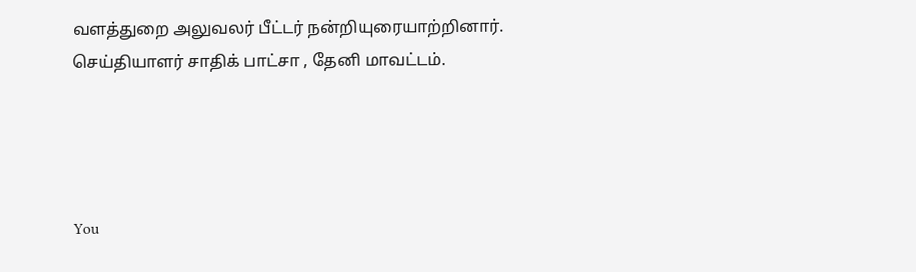வளத்துறை அலுவலர் பீட்டர் நன்றியுரையாற்றினார்.
செய்தியாளர் சாதிக் பாட்சா , தேனி மாவட்டம்.




You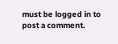must be logged in to post a comment.